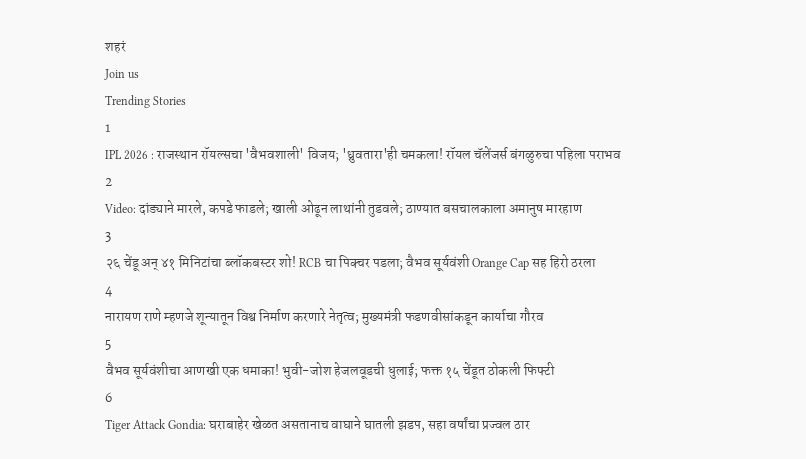शहरं
Join us
Trending Stories
1
IPL 2026 : राजस्थान रॉयल्सचा 'वैभवशाली' विजय; 'ध्रुवतारा'ही चमकला! रॉयल चॅलेंजर्स बंगळुरुचा पहिला पराभव
2
Video: दांड्याने मारले, कपडे फाडले; खाली ओढून लाथांनी तुडवले; ठाण्यात बसचालकाला अमानुष मारहाण
3
२६ चेंडू अन् ४१ मिनिटांचा ब्लॉकबस्टर शो! RCB चा पिक्चर पडला; वैभव सूर्यवंशी Orange Cap सह हिरो ठरला
4
नारायण राणे म्हणजे शून्यातून विश्व निर्माण करणारे नेतृत्व; मुख्यमंत्री फडणवीसांकडून कार्याचा गौरव
5
वैभव सूर्यवंशीचा आणखी एक धमाका! भुवी-जोश हेजलवूडची धुलाई; फक्त १५ चेंडूत ठोकली फिफ्टी
6
Tiger Attack Gondia: घराबाहेर खेळत असतानाच वाघाने घातली झडप, सहा वर्षांचा प्रज्वल ठार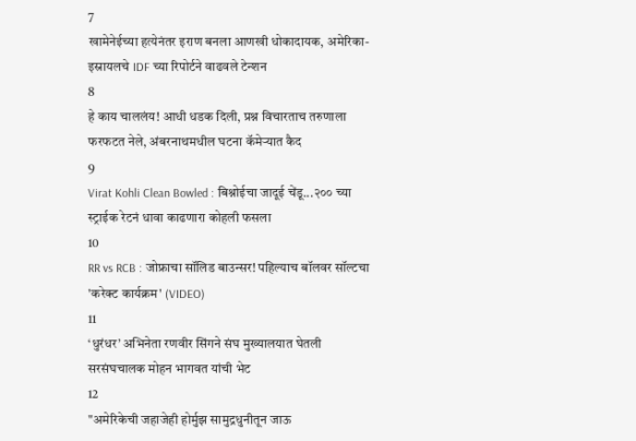7
खामेनेईच्या हत्येनंतर इराण बनला आणखी धोकादायक, अमेरिका-इस्रायलचे IDF च्या रिपोर्टने वाढवले टेन्शन
8
हे काय चाललंय! आधी धडक दिली, प्रश्न विचारताच तरुणाला फरफटत नेले, अंबरनाथमधील घटना कॅमेऱ्यात कैद
9
Virat Kohli Clean Bowled : बिश्नोईचा जादूई चेंडू...२०० च्या स्ट्राईक रेटनं धावा काढणारा कोहली फसला
10
RR vs RCB : जोफ्राचा सॉलिड बाउन्सर! पहिल्याच बॉलवर सॉल्टचा 'करेक्ट कार्यक्रम' (VIDEO)
11
‘धुरंधर’ अभिनेता रणवीर सिंगने संघ मुख्यालयात घेतली सरसंघचालक मोहन भागवत यांची भेट
12
"अमेरिकेची जहाजेही होर्मुझ सामुद्रधुनीतून जाऊ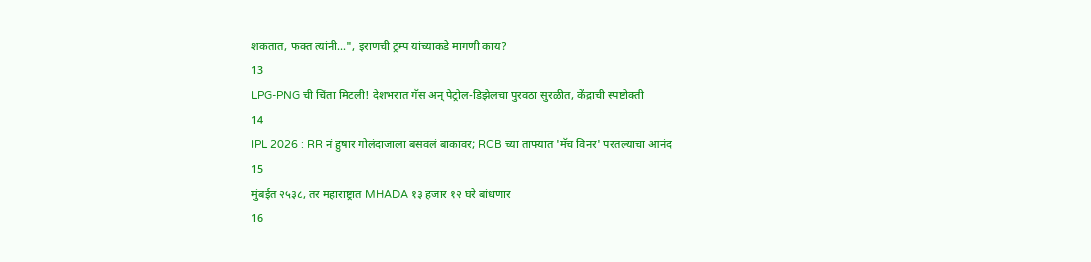शकतात, फक्त त्यांनी...", इराणची ट्रम्प यांच्याकडे मागणी काय?
13
LPG-PNG ची चिंता मिटली! देशभरात गॅस अन् पेट्रोल-डिझेलचा पुरवठा सुरळीत, केंद्राची स्पष्टोक्ती
14
IPL 2026 : RR नं हुषार गोलंदाजाला बसवलं बाकावर; RCB च्या ताफ्यात 'मॅच विनर' परतल्याचा आनंद
15
मुंबईत २५३८, तर महाराष्ट्रात MHADA १३ हजार १२ घरे बांधणार
16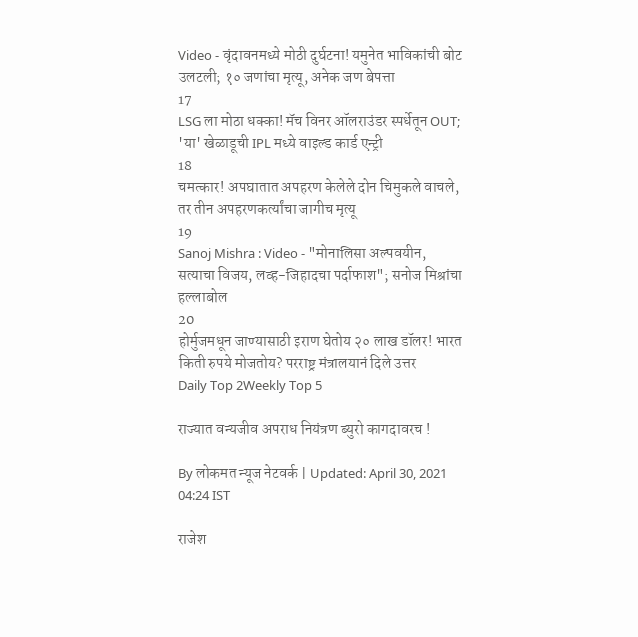Video - वृंदावनमध्ये मोठी दुर्घटना! यमुनेत भाविकांची बोट उलटली; १० जणांचा मृत्यू, अनेक जण बेपत्ता
17
LSG ला मोठा धक्का! मॅच विनर ऑलराउंडर स्पर्धेतून OUT; 'या' खेळाडूची IPL मध्ये वाइल्ड कार्ड एन्ट्री
18
चमत्कार! अपघातात अपहरण केलेले दोन चिमुकले वाचले, तर तीन अपहरणकर्त्यांचा जागीच मृत्यू
19
Sanoj Mishra : Video - "मोनालिसा अल्पवयीन, सत्याचा विजय, लव्ह-जिहादचा पर्दाफाश"; सनोज मिश्रांचा हल्लाबोल
20
होर्मुजमधून जाण्यासाठी इराण घेतोय २० लाख डॉलर! भारत किती रुपये मोजतोय? परराष्ट्र मंत्रालयानं दिले उत्तर
Daily Top 2Weekly Top 5

राज्यात वन्यजीव अपराध नियंत्रण ब्युरो कागदावरच !

By लोकमत न्यूज नेटवर्क | Updated: April 30, 2021 04:24 IST

राजेश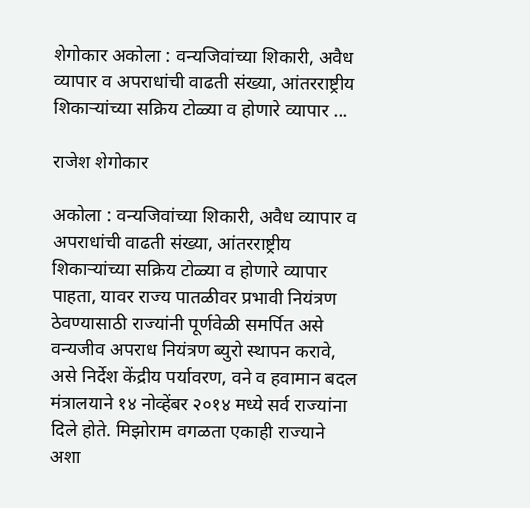शेगोकार अकोला : वन्यजिवांच्या शिकारी, अवैध व्यापार व अपराधांची वाढती संख्या, आंतरराष्ट्रीय शिकाऱ्यांच्या सक्रिय टोळ्या व होणारे व्यापार ...

राजेश शेगोकार

अकोला : वन्यजिवांच्या शिकारी, अवैध व्यापार व अपराधांची वाढती संख्या, आंतरराष्ट्रीय शिकाऱ्यांच्या सक्रिय टोळ्या व होणारे व्यापार पाहता, यावर राज्य पातळीवर प्रभावी नियंत्रण ठेवण्यासाठी राज्यांनी पूर्णवेळी समर्पित असे वन्यजीव अपराध नियंत्रण ब्युरो स्थापन करावे, असे निर्देश केंद्रीय पर्यावरण, वने व हवामान बदल मंत्रालयाने १४ नोव्हेंबर २०१४ मध्ये सर्व राज्यांना दिले होते. मिझोराम वगळता एकाही राज्याने अशा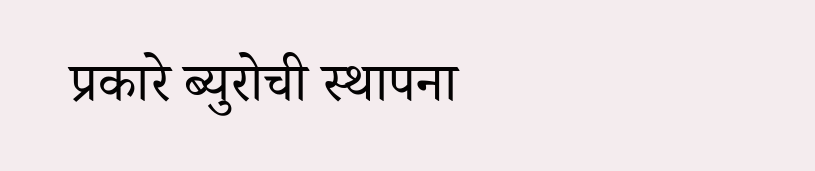प्रकारे ब्युरोची स्थापना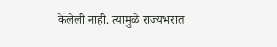केलेली नाही. त्यामुळे राज्यभरात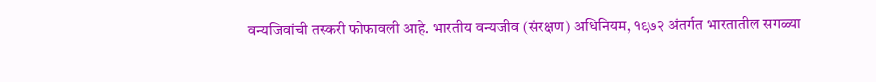वन्यजिवांची तस्करी फोफावली आहे. भारतीय वन्यजीव (संरक्षण) अधिनियम, १९७२ अंतर्गत भारतातील सगळ्या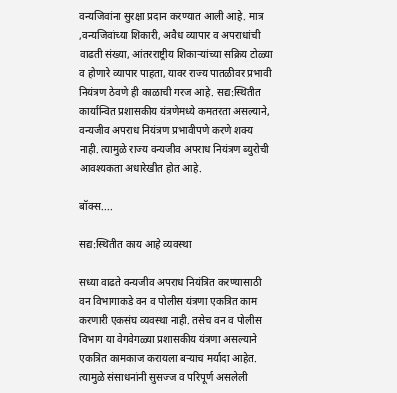वन्यजिवांना सुरक्षा प्रदान करण्यात आली आहे. मात्र ,वन्यजिवांच्या शिकारी, अवैध व्यापार व अपराधांची वाढती संख्या, आंतरराष्ट्रीय शिकाऱ्यांच्या सक्रिय टोळ्या व होणारे व्यापार पाहता, यावर राज्य पातळीवर प्रभावी नियंत्रण ठेवणे ही काळाची गरज आहे. सद्य:स्थितीत कार्यान्वित प्रशासकीय यंत्रणेमध्ये कमतरता असल्याने, वन्यजीव अपराध नियंत्रण प्रभावीपणे करणे शक्य नाही. त्यामुळे राज्य वन्यजीव अपराध नियंत्रण ब्युरोची आवश्यकता अधारेखीत होत आहे.

बॉक्स....

सद्य:स्थितीत काय आहे व्यवस्था

सध्या वाढते वन्यजीव अपराध नियंत्रित करण्यासाठी वन विभागाकडे वन व पोलीस यंत्रणा एकत्रित काम करणारी एकसंघ व्यवस्था नाही. तसेच वन व पोलीस विभाग या वेगवेगळ्या प्रशासकीय यंत्रणा असल्याने एकत्रित कामकाज करायला बऱ्याच मर्यादा आहेत. त्यामुळे संसाधनांनी सुसज्ज व परिपूर्ण असलेली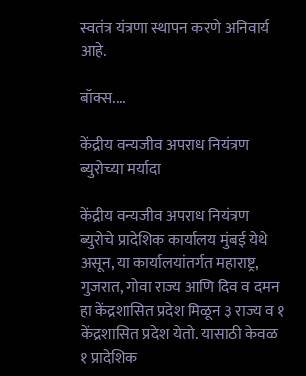स्वतंत्र यंत्रणा स्थापन करणे अनिवार्य आहे.

बॉक्स....

केंद्रीय वन्यजीव अपराध नियंत्रण ब्युरोच्या मर्यादा

केंद्रीय वन्यजीव अपराध नियंत्रण ब्युरोचे प्रादेशिक कार्यालय मुंबई येथे असून, या कार्यालयांतर्गत महाराष्ट्र, गुजरात, गोवा राज्य आणि दिव व दमन हा केंद्रशासित प्रदेश मिळून ३ राज्य व १ केंद्रशासित प्रदेश येतो. यासाठी केवळ १ प्रादेशिक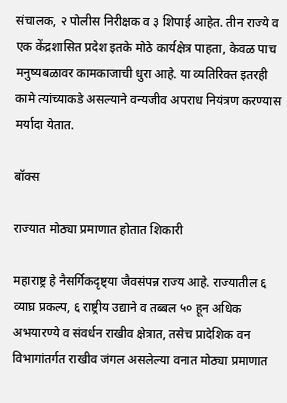संचालक, २ पोलीस निरीक्षक व ३ शिपाई आहेत. तीन राज्ये व एक केंद्रशासित प्रदेश इतके मोठे कार्यक्षेत्र पाहता, केवळ पाच मनुष्यबळावर कामकाजाची धुरा आहे. या व्यतिरिक्त इतरही कामे त्यांच्याकडे असल्याने वन्यजीव अपराध नियंत्रण करण्यास मर्यादा येतात.

बॉक्स

राज्यात मोठ्या प्रमाणात होतात शिकारी

महाराष्ट्र हे नैसर्गिकदृष्ट्या जैवसंपन्न राज्य आहे. राज्यातील ६ व्याघ्र प्रकल्प, ६ राष्ट्रीय उद्याने व तब्बल ५० हून अधिक अभयारण्ये व संवर्धन राखीव क्षेत्रात, तसेच प्रादेशिक वन विभागांतर्गत राखीव जंगल असलेल्या वनात मोठ्या प्रमाणात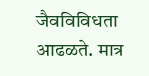जैवविविधता आढळते. मात्र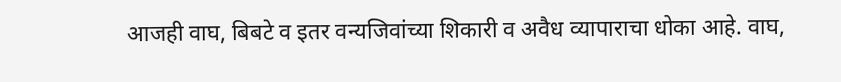आजही वाघ, बिबटे व इतर वन्यजिवांच्या शिकारी व अवैध व्यापाराचा धोका आहे. वाघ,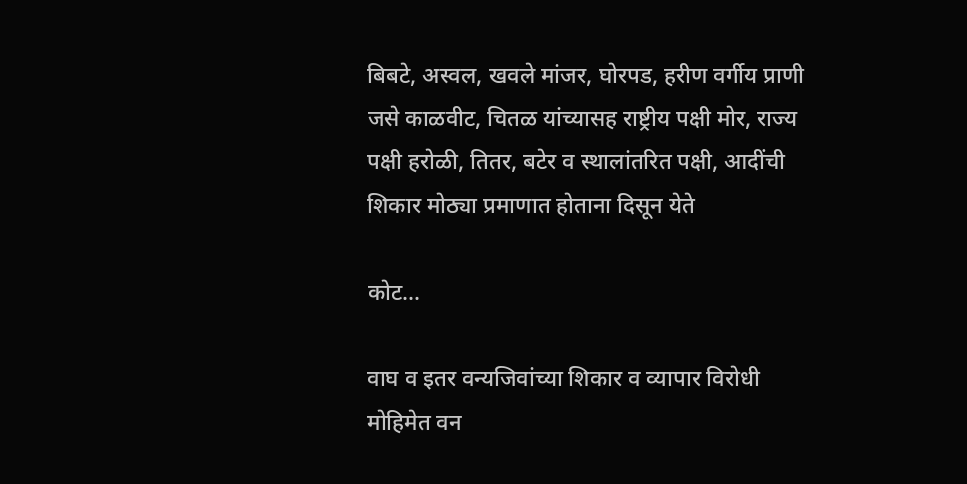बिबटे, अस्वल, खवले मांजर, घोरपड, हरीण वर्गीय प्राणी जसे काळवीट, चितळ यांच्यासह राष्ट्रीय पक्षी मोर, राज्य पक्षी हरोळी, तितर, बटेर व स्थालांतरित पक्षी, आदींची शिकार मोठ्या प्रमाणात होताना दिसून येते

कोट...

वाघ व इतर वन्यजिवांच्या शिकार व व्यापार विरोधी मोहिमेत वन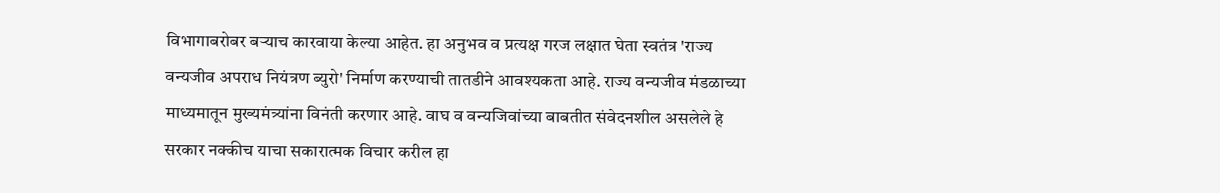विभागाबरोबर बऱ्याच कारवाया केल्या आहेत. हा अनुभव व प्रत्यक्ष गरज लक्षात घेता स्वतंत्र 'राज्य वन्यजीव अपराध नियंत्रण ब्युरो' निर्माण करण्याची तातडीने आवश्यकता आहे. राज्य वन्यजीव मंडळाच्या माध्यमातून मुख्यमंत्र्यांना विनंती करणार आहे. वाघ व वन्यजिवांच्या बाबतीत संवेदनशील असलेले हे सरकार नक्कीच याचा सकारात्मक विचार करील हा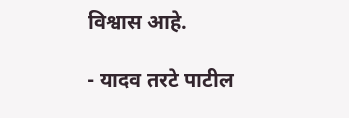विश्वास आहे.

- यादव तरटे पाटील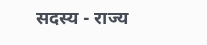सदस्य - राज्य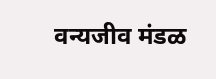वन्यजीव मंडळ